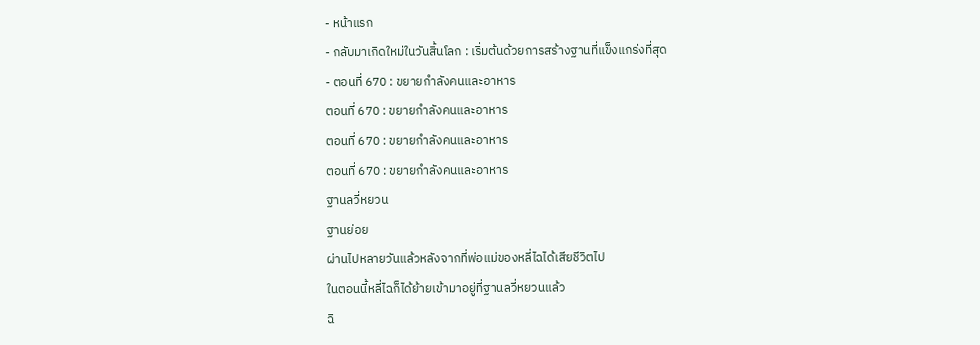- หน้าแรก
- กลับมาเกิดใหม่ในวันสิ้นโลก : เริ่มต้นด้วยการสร้างฐานที่แข็งแกร่งที่สุด
- ตอนที่ 670 : ขยายกำลังคนและอาหาร
ตอนที่ 670 : ขยายกำลังคนและอาหาร
ตอนที่ 670 : ขยายกำลังคนและอาหาร
ตอนที่ 670 : ขยายกำลังคนและอาหาร
ฐานลวี่หยวน
ฐานย่อย
ผ่านไปหลายวันแล้วหลังจากที่พ่อแม่ของหลี่ไฉได้เสียชีวิตไป
ในตอนนี้หลี่ไฉก็ได้ย้ายเข้ามาอยู่ที่ฐานลวี่หยวนแล้ว
ฉิ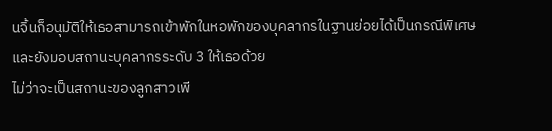นจิ้นก็อนุมัติให้เธอสามารถเข้าพักในหอพักของบุคลากรในฐานย่อยได้เป็นกรณีพิเศษ
และยังมอบสถานะบุคลากรระดับ 3 ให้เธอด้วย
ไม่ว่าจะเป็นสถานะของลูกสาวเพี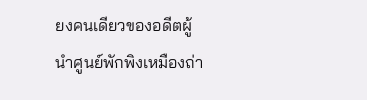ยงคนเดียวของอดีตผู้นำศูนย์พักพิงเหมืองถ่า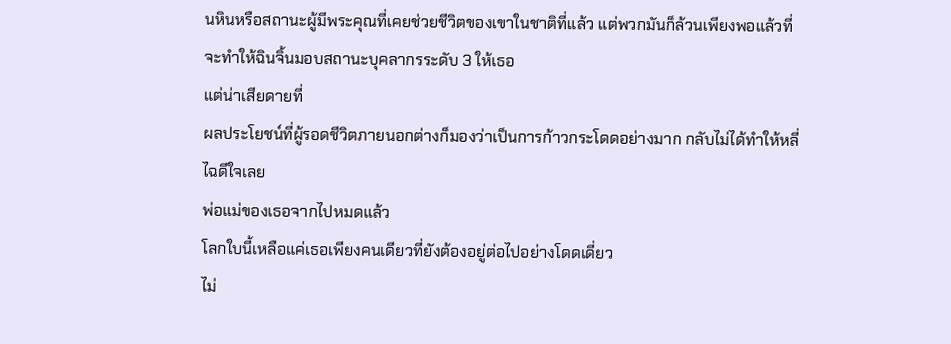นหินหรือสถานะผู้มีพระคุณที่เคยช่วยชีวิตของเขาในชาติที่แล้ว แต่พวกมันก็ล้วนเพียงพอแล้วที่จะทำให้ฉินจิ้นมอบสถานะบุคลากรระดับ 3 ให้เธอ
แต่น่าเสียดายที่
ผลประโยชน์ที่ผู้รอดชีวิตภายนอกต่างก็มองว่าเป็นการก้าวกระโดดอย่างมาก กลับไม่ได้ทำให้หลี่ไฉดีใจเลย
พ่อแม่ของเธอจากไปหมดแล้ว
โลกใบนี้เหลือแค่เธอเพียงคนเดียวที่ยังต้องอยู่ต่อไปอย่างโดดเดี่ยว
ไม่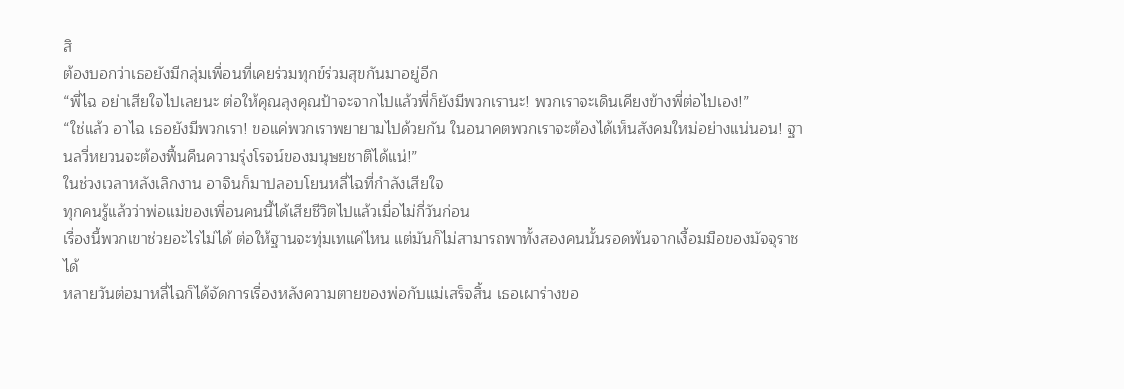สิ
ต้องบอกว่าเธอยังมีกลุ่มเพื่อนที่เคยร่วมทุกข์ร่วมสุขกันมาอยู่อีก
“พี่ไฉ อย่าเสียใจไปเลยนะ ต่อให้คุณลุงคุณป้าจะจากไปแล้วพี่ก็ยังมีพวกเรานะ! พวกเราจะเดินเคียงข้างพี่ต่อไปเอง!”
“ใช่แล้ว อาไฉ เธอยังมีพวกเรา! ขอแค่พวกเราพยายามไปด้วยกัน ในอนาคตพวกเราจะต้องได้เห็นสังคมใหม่อย่างแน่นอน! ฐานลวี่หยวนจะต้องฟื้นคืนความรุ่งโรจน์ของมนุษยชาติได้แน่!”
ในช่วงเวลาหลังเลิกงาน อาจินก็มาปลอบโยนหลี่ไฉที่กำลังเสียใจ
ทุกคนรู้แล้วว่าพ่อแม่ของเพื่อนคนนี้ได้เสียชีวิตไปแล้วเมื่อไม่กี่วันก่อน
เรื่องนี้พวกเขาช่วยอะไรไม่ได้ ต่อให้ฐานจะทุ่มเทแค่ไหน แต่มันก็ไม่สามารถพาทั้งสองคนนั้นรอดพ้นจากเงื้อมมือของมัจจุราชได้
หลายวันต่อมาหลี่ไฉก็ได้จัดการเรื่องหลังความตายของพ่อกับแม่เสร็จสิ้น เธอเผาร่างขอ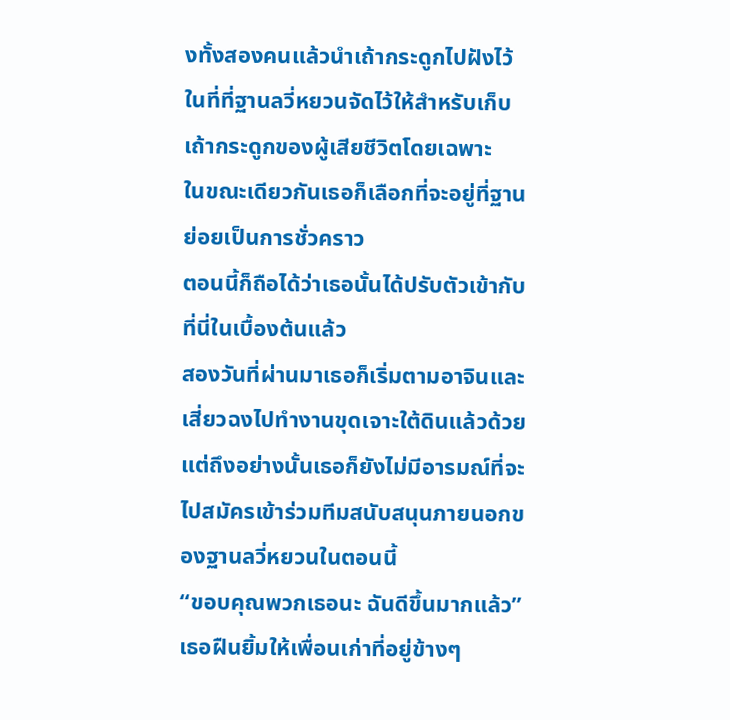งทั้งสองคนแล้วนำเถ้ากระดูกไปฝังไว้ในที่ที่ฐานลวี่หยวนจัดไว้ให้สำหรับเก็บเถ้ากระดูกของผู้เสียชีวิตโดยเฉพาะ
ในขณะเดียวกันเธอก็เลือกที่จะอยู่ที่ฐานย่อยเป็นการชั่วคราว
ตอนนี้ก็ถือได้ว่าเธอนั้นได้ปรับตัวเข้ากับที่นี่ในเบื้องต้นแล้ว
สองวันที่ผ่านมาเธอก็เริ่มตามอาจินและเสี่ยวฉงไปทำงานขุดเจาะใต้ดินแล้วด้วย
แต่ถึงอย่างนั้นเธอก็ยังไม่มีอารมณ์ที่จะไปสมัครเข้าร่วมทีมสนับสนุนภายนอกของฐานลวี่หยวนในตอนนี้
“ขอบคุณพวกเธอนะ ฉันดีขึ้นมากแล้ว”
เธอฝืนยิ้มให้เพื่อนเก่าที่อยู่ข้างๆ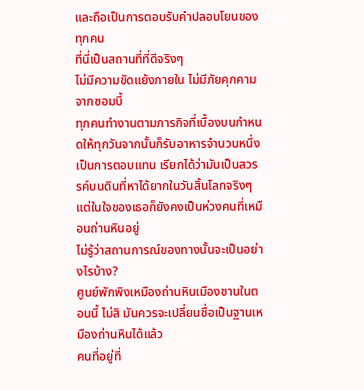และถือเป็นการตอบรับคำปลอบโยนของทุกคน
ที่นี่เป็นสถานที่ที่ดีจริงๆ
ไม่มีความขัดแย้งภายใน ไม่มีภัยคุกคามจากซอมบี้
ทุกคนทำงานตามภารกิจที่เบื้องบนกำหนดให้ทุกวันจากนั้นก็รับอาหารจำนวนหนึ่งเป็นการตอบแทน เรียกได้ว่ามันเป็นสวรรค์บนดินที่หาได้ยากในวันสิ้นโลกจริงๆ
แต่ในใจของเธอก็ยังคงเป็นห่วงคนที่เหมือนถ่านหินอยู่
ไม่รู้ว่าสถานการณ์ของทางนั้นจะเป็นอย่างไรบ้าง?
ศูนย์พักพิงเหมืองถ่านหินเมืองชานในตอนนี้ ไม่สิ มันควรจะเปลี่ยนชื่อเป็นฐานเหมืองถ่านหินได้แล้ว
คนที่อยู่ที่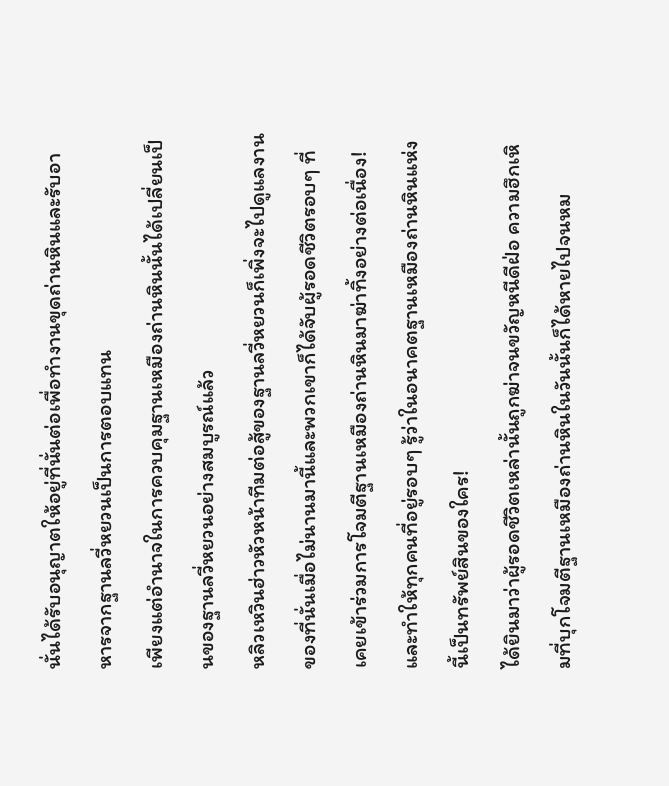นั่นได้รับอนุญาตให้อยู่ที่นั่นต่อเพื่อทำงานขุดถ่านหินและรับอาหารจากฐานลวี่หยวนเป็นการตอบแทน
เพียงแต่อำนาจในการควบคุมฐานเหมืองถ่านหินนั้นได้เปลี่ยนเป็นของฐานลวี่หยวนอย่างสมบูรณ์แล้ว
หลิวเหวินฮ่าวหัวหน้าทีมต่อสู้ของฐานลวี่หยวนก็เพิ่งจะไปดูแลงานของที่นั่นเมื่อไม่นานมานี้และพวกเขาก็ได้จับผู้รอดชีวิตรอบๆ ที่เคยเข้าร่วมการโจมตีฐานเหมืองถ่านหินมาฆ่าทิ้งอย่างต่อเนื่อง!
และทำให้ทุกคนที่อยู่รอบๆ รู้ว่าในอนาคตฐานเหมืองถ่านหินแห่งนี้เป็นทรัพย์สินของใคร!
ได้ยินมาว่าผู้รอดชีวิตเหล่านั้นถูกฆ่าจนขวัญหนีดีฝ่อ ความฮึกเหิมที่บุกโจมตีฐานเหมืองถ่านหินในวันนั้นก็ได้หายไปจนหม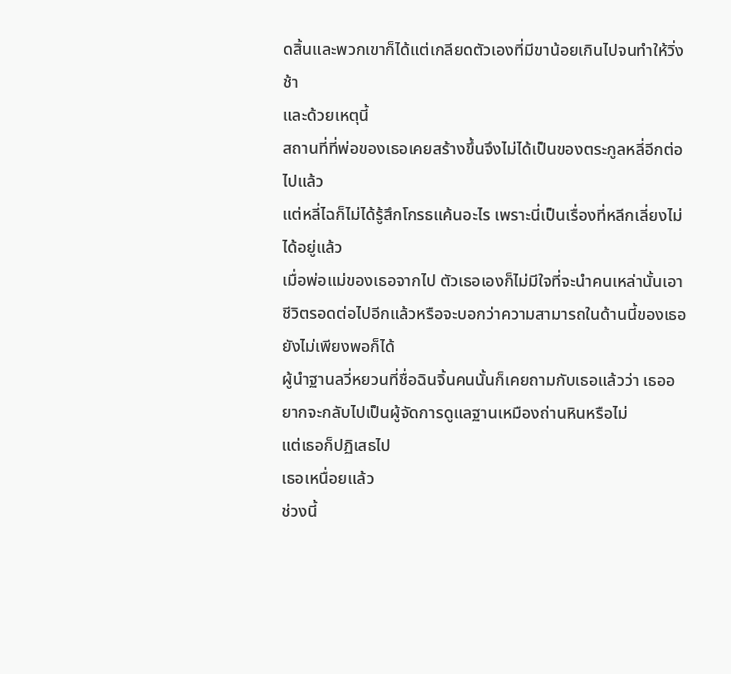ดสิ้นและพวกเขาก็ได้แต่เกลียดตัวเองที่มีขาน้อยเกินไปจนทำให้วิ่งช้า
และด้วยเหตุนี้
สถานที่ที่พ่อของเธอเคยสร้างขึ้นจึงไม่ได้เป็นของตระกูลหลี่อีกต่อไปแล้ว
แต่หลี่ไฉก็ไม่ได้รู้สึกโกรธแค้นอะไร เพราะนี่เป็นเรื่องที่หลีกเลี่ยงไม่ได้อยู่แล้ว
เมื่อพ่อแม่ของเธอจากไป ตัวเธอเองก็ไม่มีใจที่จะนำคนเหล่านั้นเอาชีวิตรอดต่อไปอีกแล้วหรือจะบอกว่าความสามารถในด้านนี้ของเธอยังไม่เพียงพอก็ได้
ผู้นำฐานลวี่หยวนที่ชื่อฉินจิ้นคนนั้นก็เคยถามกับเธอแล้วว่า เธออยากจะกลับไปเป็นผู้จัดการดูแลฐานเหมืองถ่านหินหรือไม่
แต่เธอก็ปฏิเสธไป
เธอเหนื่อยแล้ว
ช่วงนี้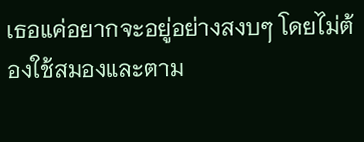เธอแค่อยากจะอยู่อย่างสงบๆ โดยไม่ต้องใช้สมองและตาม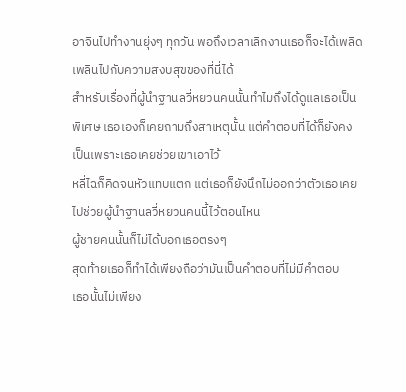อาจินไปทำงานยุ่งๆ ทุกวัน พอถึงเวลาเลิกงานเธอก็จะได้เพลิดเพลินไปกับความสงบสุขของที่นี่ได้
สำหรับเรื่องที่ผู้นำฐานลวี่หยวนคนนั้นทำไมถึงได้ดูแลเธอเป็นพิเศษ เธอเองก็เคยถามถึงสาเหตุนั้น แต่คำตอบที่ได้ก็ยังคงเป็นเพราะเธอเคยช่วยเขาเอาไว้
หลี่ไฉก็คิดจนหัวแทบแตก แต่เธอก็ยังนึกไม่ออกว่าตัวเธอเคยไปช่วยผู้นำฐานลวี่หยวนคนนี้ไว้ตอนไหน
ผู้ชายคนนั้นก็ไม่ได้บอกเธอตรงๆ
สุดท้ายเธอก็ทำได้เพียงถือว่ามันเป็นคำตอบที่ไม่มีคำตอบ
เธอนั้นไม่เพียง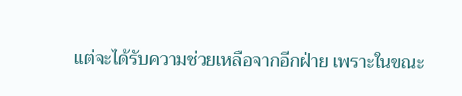แต่จะได้รับความช่วยเหลือจากอีกฝ่าย เพราะในขณะ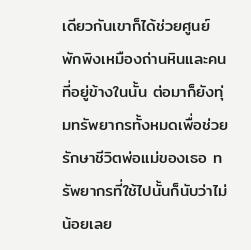เดียวกันเขาก็ได้ช่วยศูนย์พักพิงเหมืองถ่านหินและคนที่อยู่ข้างในนั้น ต่อมาก็ยังทุ่มทรัพยากรทั้งหมดเพื่อช่วยรักษาชีวิตพ่อแม่ของเธอ ทรัพยากรที่ใช้ไปนั้นก็นับว่าไม่น้อยเลย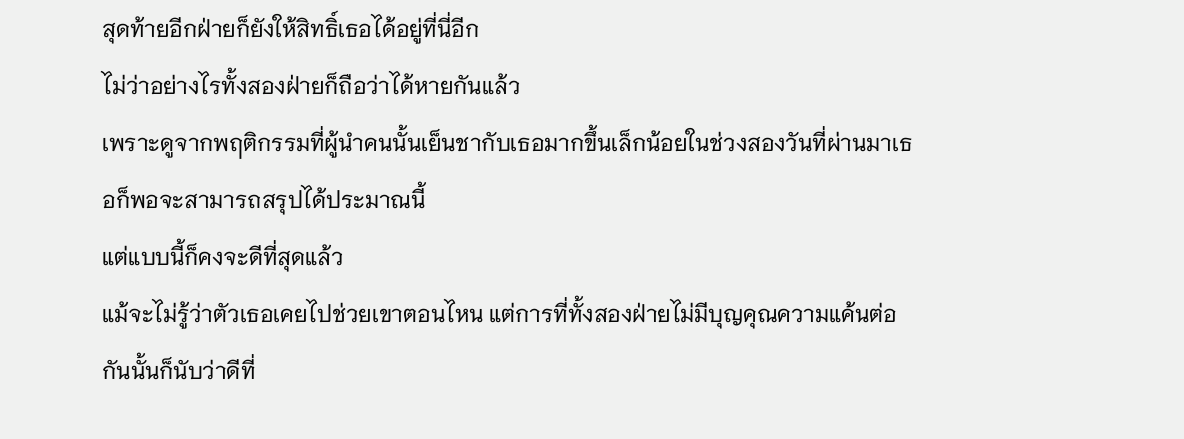สุดท้ายอีกฝ่ายก็ยังให้สิทธิ์เธอได้อยู่ที่นี่อีก
ไม่ว่าอย่างไรทั้งสองฝ่ายก็ถือว่าได้หายกันแล้ว
เพราะดูจากพฤติกรรมที่ผู้นำคนนั้นเย็นชากับเธอมากขึ้นเล็กน้อยในช่วงสองวันที่ผ่านมาเธอก็พอจะสามารถสรุปได้ประมาณนี้
แต่แบบนี้ก็คงจะดีที่สุดแล้ว
แม้จะไม่รู้ว่าตัวเธอเคยไปช่วยเขาตอนไหน แต่การที่ทั้งสองฝ่ายไม่มีบุญคุณความแค้นต่อกันนั้นก็นับว่าดีที่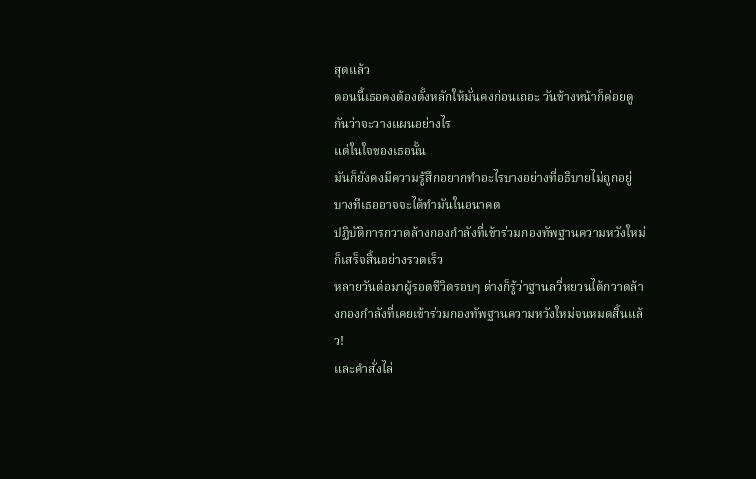สุดแล้ว
ตอนนี้เธอคงต้องตั้งหลักให้มั่นคงก่อนเถอะ วันข้างหน้าก็ค่อยดูกันว่าจะวางแผนอย่างไร
แต่ในใจของเธอนั้น
มันก็ยังคงมีความรู้สึกอยากทำอะไรบางอย่างที่อธิบายไม่ถูกอยู่
บางทีเธออาจจะได้ทำมันในอนาคต
ปฏิบัติการกวาดล้างกองกำลังที่เข้าร่วมกองทัพฐานความหวังใหม่ก็เสร็จสิ้นอย่างรวดเร็ว
หลายวันต่อมาผู้รอดชีวิตรอบๆ ต่างก็รู้ว่าฐานลวี่หยวนได้กวาดล้างกองกำลังที่เคยเข้าร่วมกองทัพฐานความหวังใหม่จนหมดสิ้นแล้ว!
และคำสั่งไล่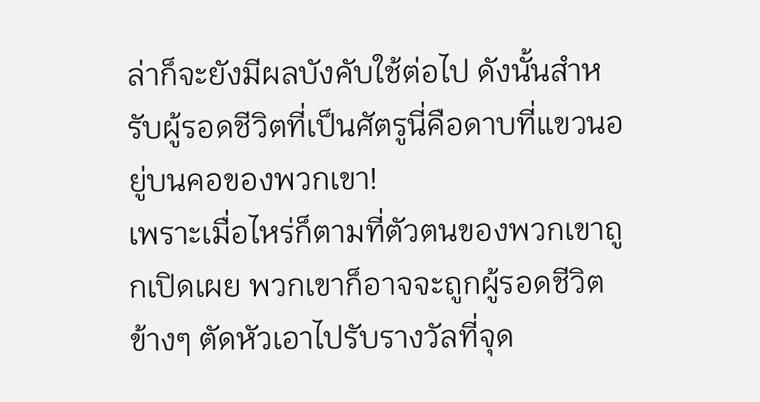ล่าก็จะยังมีผลบังคับใช้ต่อไป ดังนั้นสำหรับผู้รอดชีวิตที่เป็นศัตรูนี่คือดาบที่แขวนอยู่บนคอของพวกเขา!
เพราะเมื่อไหร่ก็ตามที่ตัวตนของพวกเขาถูกเปิดเผย พวกเขาก็อาจจะถูกผู้รอดชีวิตข้างๆ ตัดหัวเอาไปรับรางวัลที่จุด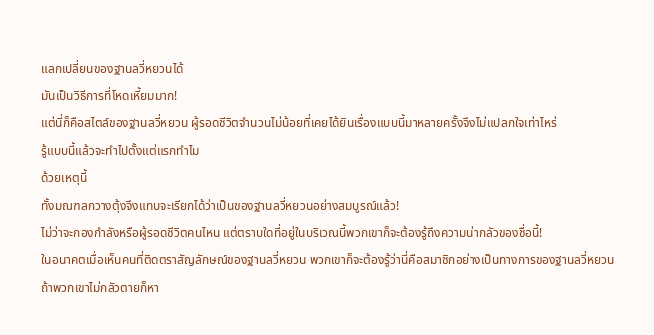แลกเปลี่ยนของฐานลวี่หยวนได้
มันเป็นวิธีการที่โหดเหี้ยมมาก!
แต่นี่ก็คือสไตล์ของฐานลวี่หยวน ผู้รอดชีวิตจำนวนไม่น้อยที่เคยได้ยินเรื่องแบบนี้มาหลายครั้งจึงไม่แปลกใจเท่าไหร่
รู้แบบนี้แล้วจะทำไปตั้งแต่แรกทำไม
ด้วยเหตุนี้
ทั้งมณฑลกวางตุ้งจึงแทบจะเรียกได้ว่าเป็นของฐานลวี่หยวนอย่างสมบูรณ์แล้ว!
ไม่ว่าจะกองกำลังหรือผู้รอดชีวิตคนไหน แต่ตราบใดที่อยู่ในบริเวณนี้พวกเขาก็จะต้องรู้ถึงความน่ากลัวของชื่อนี้!
ในอนาคตเมื่อเห็นคนที่ติดตราสัญลักษณ์ของฐานลวี่หยวน พวกเขาก็จะต้องรู้ว่านี่คือสมาชิกอย่างเป็นทางการของฐานลวี่หยวน
ถ้าพวกเขาไม่กลัวตายก็หา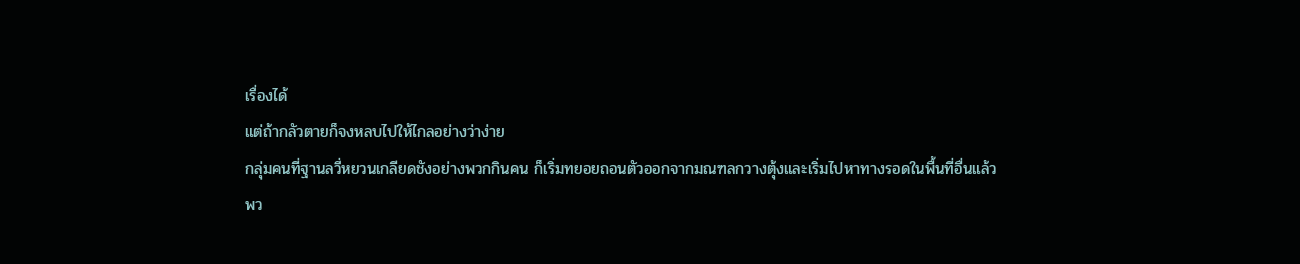เรื่องได้
แต่ถ้ากลัวตายก็จงหลบไปให้ไกลอย่างว่าง่าย
กลุ่มคนที่ฐานลวี่หยวนเกลียดชังอย่างพวกกินคน ก็เริ่มทยอยถอนตัวออกจากมณฑลกวางตุ้งและเริ่มไปหาทางรอดในพื้นที่อื่นแล้ว
พว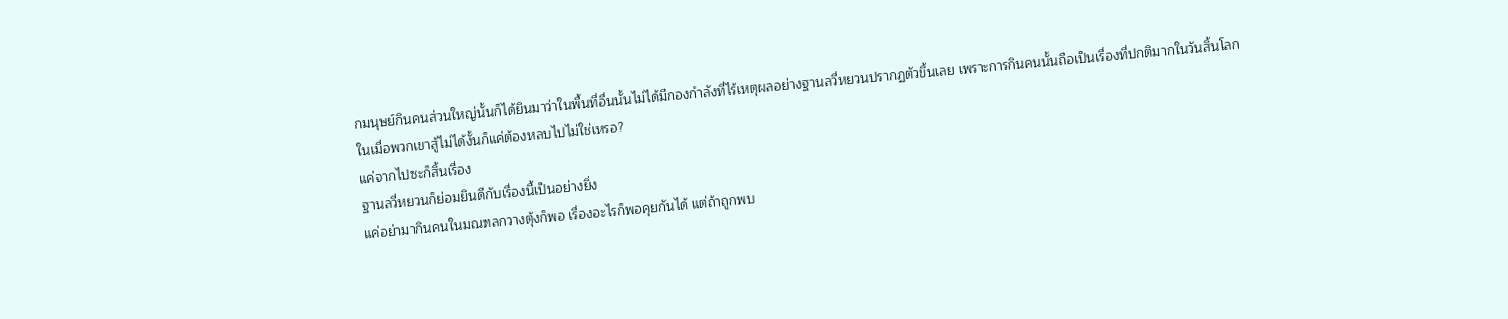กมนุษย์กินคนส่วนใหญ่นั้นก็ได้ยินมาว่าในพื้นที่อื่นนั้นไม่ได้มีกองกำลังที่ไร้เหตุผลอย่างฐานลวี่หยวนปรากฏตัวขึ้นเลย เพราะการกินคนนั้นถือเป็นเรื่องที่ปกติมากในวันสิ้นโลก
ในเมื่อพวกเขาสู้ไม่ได้งั้นก็แค่ต้องหลบไปไม่ใช่เหรอ?
แค่จากไปซะก็สิ้นเรื่อง
ฐานลวี่หยวนก็ย่อมยินดีกับเรื่องนี้เป็นอย่างยิ่ง
แค่อย่ามากินคนในมณฑลกวางตุ้งก็พอ เรื่องอะไรก็พอคุยกันได้ แต่ถ้าถูกพบ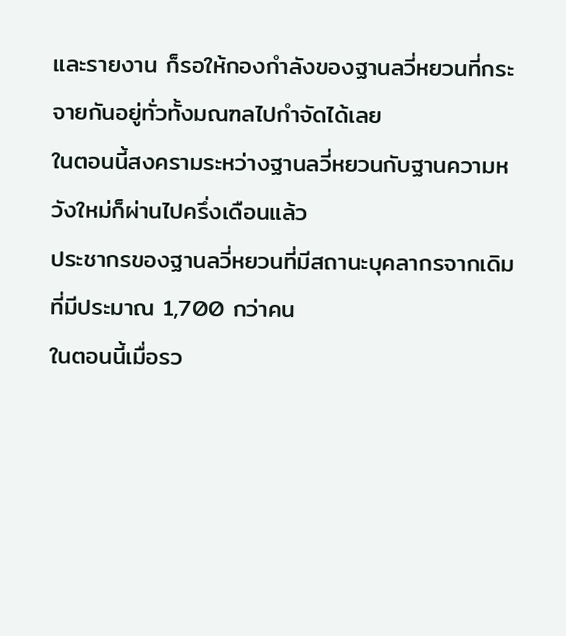และรายงาน ก็รอให้กองกำลังของฐานลวี่หยวนที่กระจายกันอยู่ทั่วทั้งมณฑลไปกำจัดได้เลย
ในตอนนี้สงครามระหว่างฐานลวี่หยวนกับฐานความหวังใหม่ก็ผ่านไปครึ่งเดือนแล้ว
ประชากรของฐานลวี่หยวนที่มีสถานะบุคลากรจากเดิมที่มีประมาณ 1,700 กว่าคน
ในตอนนี้เมื่อรว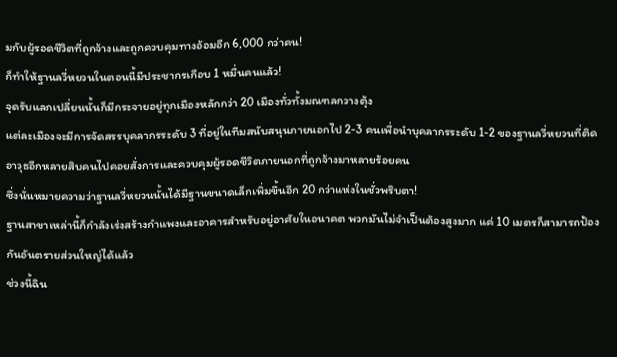มกับผู้รอดชีวิตที่ถูกจ้างและถูกควบคุมทางอ้อมอีก 6,000 กว่าคน!
ก็ทำให้ฐานลวี่หยวนในตอนนี้มีประชากรเกือบ 1 หมื่นคนแล้ว!
จุดรับแลกเปลี่ยนนั้นก็มีกระจายอยู่ทุกเมืองหลักกว่า 20 เมืองทั่วทั้งมณฑลกวางตุ้ง
แต่ละเมืองจะมีการจัดสรรบุคลากรระดับ 3 ที่อยู่ในทีมสนับสนุนภายนอกไป 2-3 คนเพื่อนำบุคลากรระดับ 1-2 ของฐานลวี่หยวนที่ติดอาวุธอีกหลายสิบคนไปคอยสั่งการและควบคุมผู้รอดชีวิตภายนอกที่ถูกจ้างมาหลายร้อยคน
ซึ่งนั่นหมายความว่าฐานลวี่หยวนนั้นได้มีฐานขนาดเล็กเพิ่มขึ้นอีก 20 กว่าแห่งในชั่วพริบตา!
ฐานสาขาเหล่านี้ก็กำลังเร่งสร้างกำแพงและอาคารสำหรับอยู่อาศัยในอนาคต พวกมันไม่จำเป็นต้องสูงมาก แค่ 10 เมตรก็สามารถป้องกันอันตรายส่วนใหญ่ได้แล้ว
ช่วงนี้ฉิน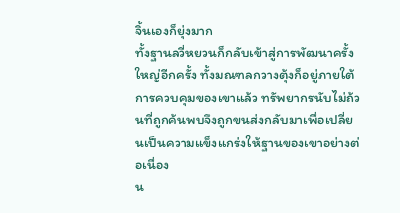จิ้นเองก็ยุ่งมาก
ทั้งฐานลวี่หยวนก็กลับเข้าสู่การพัฒนาครั้งใหญ่อีกครั้ง ทั้งมณฑลกวางตุ้งก็อยู่ภายใต้การควบคุมของเขาแล้ว ทรัพยากรนับไม่ถ้วนที่ถูกค้นพบจึงถูกขนส่งกลับมาเพื่อเปลี่ยนเป็นความแข็งแกร่งให้ฐานของเขาอย่างต่อเนื่อง
น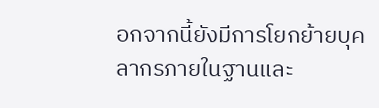อกจากนี้ยังมีการโยกย้ายบุคลากรภายในฐานและ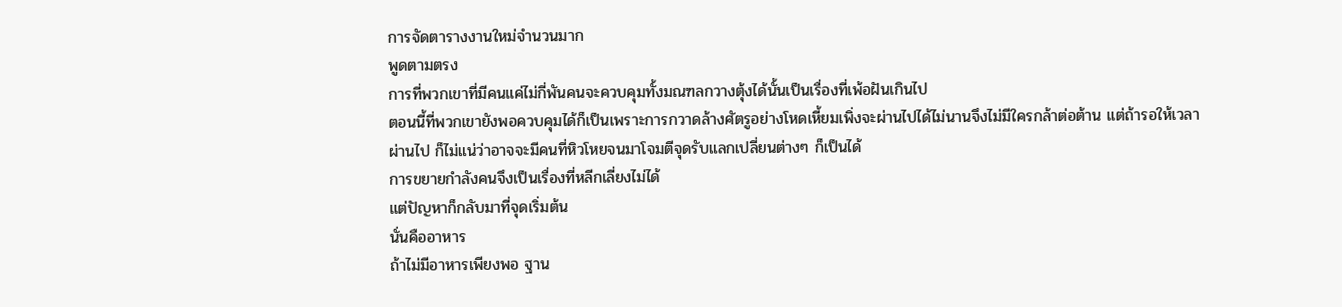การจัดตารางงานใหม่จำนวนมาก
พูดตามตรง
การที่พวกเขาที่มีคนแค่ไม่กี่พันคนจะควบคุมทั้งมณฑลกวางตุ้งได้นั้นเป็นเรื่องที่เพ้อฝันเกินไป
ตอนนี้ที่พวกเขายังพอควบคุมได้ก็เป็นเพราะการกวาดล้างศัตรูอย่างโหดเหี้ยมเพิ่งจะผ่านไปได้ไม่นานจึงไม่มีใครกล้าต่อต้าน แต่ถ้ารอให้เวลาผ่านไป ก็ไม่แน่ว่าอาจจะมีคนที่หิวโหยจนมาโจมตีจุดรับแลกเปลี่ยนต่างๆ ก็เป็นได้
การขยายกำลังคนจึงเป็นเรื่องที่หลีกเลี่ยงไม่ได้
แต่ปัญหาก็กลับมาที่จุดเริ่มต้น
นั่นคืออาหาร
ถ้าไม่มีอาหารเพียงพอ ฐาน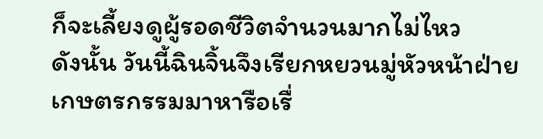ก็จะเลี้ยงดูผู้รอดชีวิตจำนวนมากไม่ไหว
ดังนั้น วันนี้ฉินจิ้นจึงเรียกหยวนมู่หัวหน้าฝ่ายเกษตรกรรมมาหารือเรื่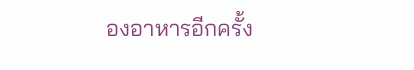องอาหารอีกครั้ง